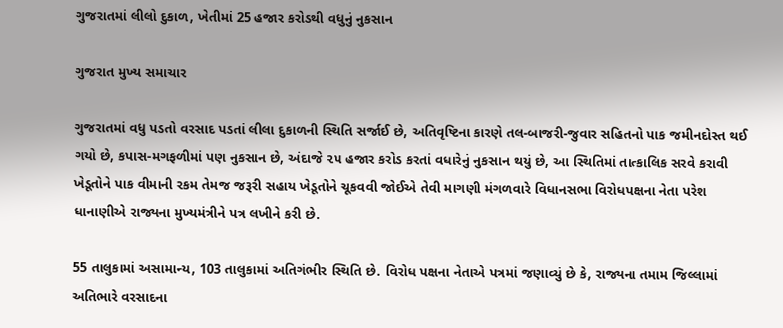ગુજરાતમાં લીલો દુકાળ, ખેતીમાં 25 હજાર કરોડથી વધુનું નુકસાન

ગુજરાત મુખ્ય સમાચાર

ગુજરાતમાં વધુ પડતો વરસાદ પડતાં લીલા દુકાળની સ્થિતિ સર્જાઈ છે, અતિવૃષ્ટિના કારણે તલ-બાજરી-જુવાર સહિતનો પાક જમીનદોસ્ત થઈ ગયો છે, કપાસ-મગફળીમાં પણ નુકસાન છે, અંદાજે ૨૫ હજાર કરોડ કરતાં વધારેનું નુકસાન થયું છે, આ સ્થિતિમાં તાત્કાલિક સરવે કરાવી ખેડૂતોને પાક વીમાની રકમ તેમજ જરૂરી સહાય ખેડૂતોને ચૂકવવી જોઈએ તેવી માગણી મંગળવારે વિધાનસભા વિરોધપક્ષના નેતા પરેશ ધાનાણીએ રાજ્યના મુખ્યમંત્રીને પત્ર લખીને કરી છે.

55 તાલુકામાં અસામાન્ય, 103 તાલુકામાં અતિગંભીર સ્થિતિ છે. વિરોધ પક્ષના નેતાએ પત્રમાં જણાવ્યું છે કે, રાજ્યના તમામ જિલ્લામાં અતિભારે વરસાદના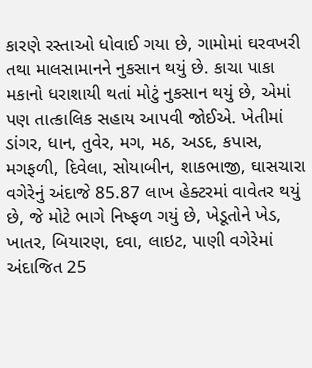કારણે રસ્તાઓ ધોવાઈ ગયા છે, ગામોમાં ઘરવખરી તથા માલસામાનને નુકસાન થયું છે. કાચા પાકા મકાનો ધરાશાયી થતાં મોટું નુકસાન થયું છે, એમાં પણ તાત્કાલિક સહાય આપવી જોઈએ. ખેતીમાં ડાંગર, ધાન, તુવેર, મગ, મઠ, અડદ, કપાસ, મગફળી, દિવેલા, સોયાબીન, શાકભાજી, ઘાસચારા વગેરેનું અંદાજે 85.87 લાખ હેક્ટરમાં વાવેતર થયું છે, જે મોટે ભાગે નિષ્ફળ ગયું છે, ખેડૂતોને ખેડ, ખાતર, બિયારણ, દવા, લાઇટ, પાણી વગેરેમાં અંદાજિત 25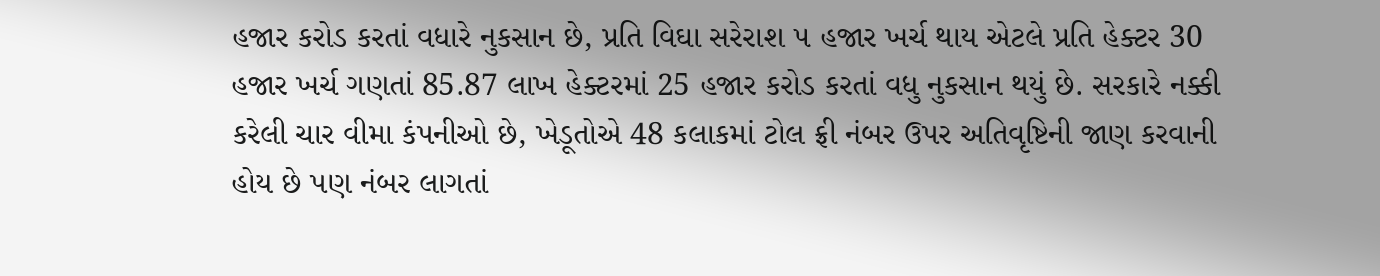હજાર કરોડ કરતાં વધારે નુકસાન છે, પ્રતિ વિઘા સરેરાશ ૫ હજાર ખર્ચ થાય એટલે પ્રતિ હેક્ટર 30 હજાર ખર્ચ ગણતાં 85.87 લાખ હેક્ટરમાં 25 હજાર કરોડ કરતાં વધુ નુકસાન થયું છે. સરકારે નક્કી કરેલી ચાર વીમા કંપનીઓ છે, ખેડૂતોએ 48 કલાકમાં ટોલ ફ્રી નંબર ઉપર અતિવૃષ્ટિની જાણ કરવાની હોય છે પણ નંબર લાગતાં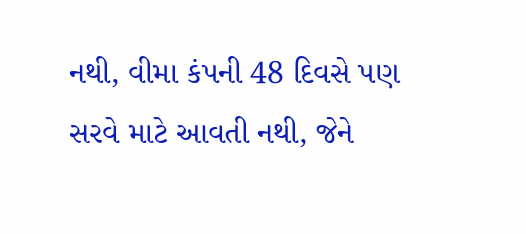નથી, વીમા કંપની 48 દિવસે પણ સરવે માટે આવતી નથી, જેને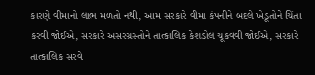કારણે વીમાનો લાભ મળતો નથી, આમ સરકારે વીમા કંપનીને બદલે ખેડૂતોને ચિંતા કરવી જોઈએ, સરકારે અસરગ્રસ્તોને તાત્કાલિક કેશડોલ ચૂકવવી જોઈએ, સરકારે તાત્કાલિક સરવે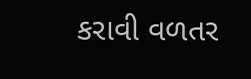કરાવી વળતર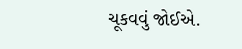ચૂકવવું જોઈએ.